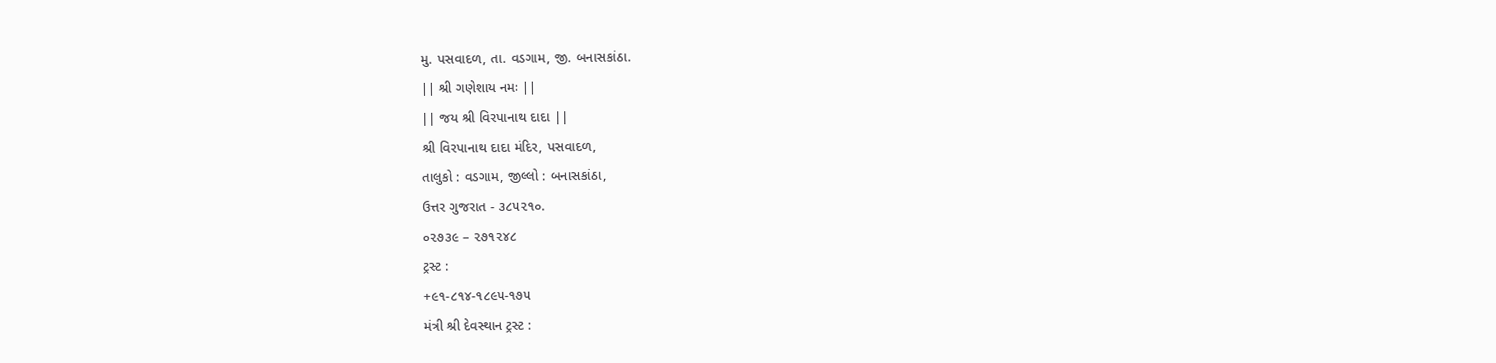મુ. પસવાદળ, તા. વડગામ, જી. બનાસકાંઠા.
|| શ્રી ગણેશાય નમઃ ||
|| જય શ્રી વિરપાનાથ દાદા ||
શ્રી વિરપાનાથ દાદા મંદિર, પસવાદળ,
તાલુકો : વડગામ, જીલ્લો : બનાસકાંઠા,
ઉત્તર ગુજરાત - ૩૮૫૨૧૦.
૦૨૭૩૯ – ૨૭૧૨૪૮
ટ્રસ્ટ :
+૯૧-૮૧૪-૧૮૯૫-૧૭૫
મંત્રી શ્રી દેવસ્થાન ટ્રસ્ટ :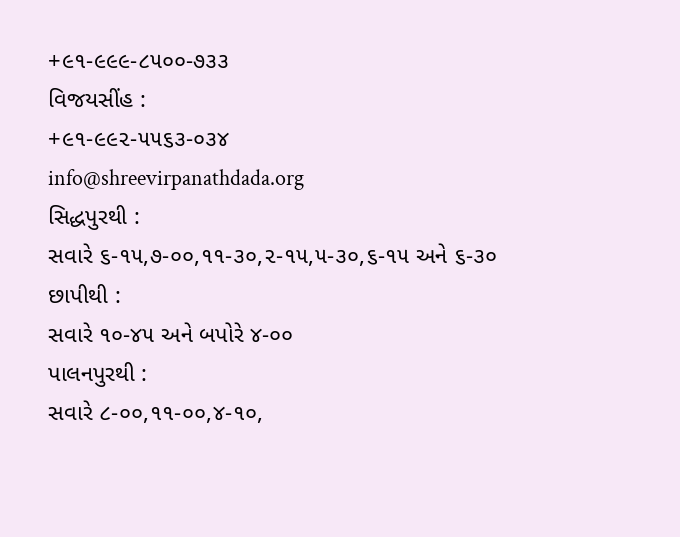+૯૧-૯૯૯-૮૫૦૦-૭૩૩
વિજયસીંહ :
+૯૧-૯૯૨-૫૫૬૩-૦૩૪
info@shreevirpanathdada.org
સિદ્ધપુરથી :
સવારે ૬-૧૫,૭-૦૦,૧૧-૩૦,૨-૧૫,૫-૩૦,૬-૧૫ અને ૬-૩૦
છાપીથી :
સવારે ૧૦-૪૫ અને બપોરે ૪-૦૦
પાલનપુરથી :
સવારે ૮-૦૦,૧૧-૦૦,૪-૧૦,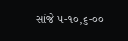સાંજે ૫-૧૦,૬-૦૦